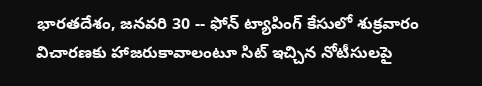భారతదేశం, జనవరి 30 -- ఫోన్ ట్యాపింగ్ కేసులో శుక్రవారం విచారణకు హాజరుకావాలంటూ సిట్ ఇచ్చిన నోటీసులపై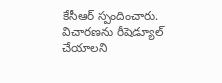కేసీఆర్ స్పందించారు. విచారణను రీషెడ్యూల్ చేయాలని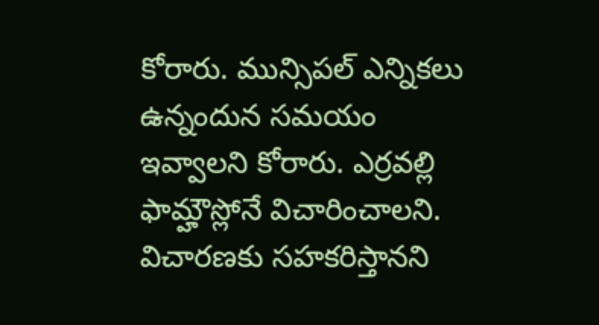కోరారు. మున్సిపల్ ఎన్నికలు ఉన్నందున సమయం ఇవ్వాలని కోరారు. ఎర్రవల్లి ఫామ్హౌస్లోనే విచారించాలని. విచారణకు సహకరిస్తానని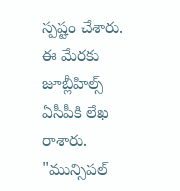స్పష్టం చేశారు. ఈ మేరకు జూబ్లీహిల్స్ ఏసీపీకి లేఖ రాశారు.
"మున్సిపల్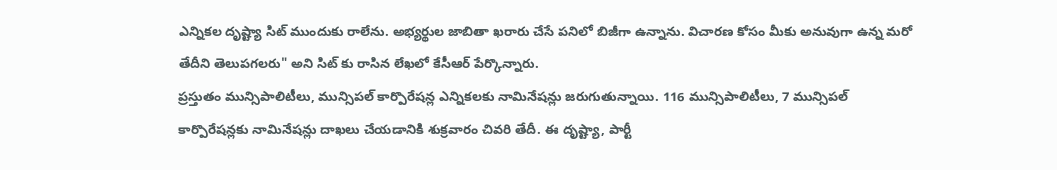ఎన్నికల దృష్ట్యా సిట్ ముందుకు రాలేను. అభ్యర్థుల జాబితా ఖరారు చేసే పనిలో బిజీగా ఉన్నాను. విచారణ కోసం మీకు అనువుగా ఉన్న మరో తేదీని తెలుపగలరు" అని సిట్ కు రాసిన లేఖలో కేసీఆర్ పేర్కొన్నారు.
ప్రస్తుతం మున్సిపాలిటీలు, మున్సిపల్ కార్పొరేషన్ల ఎన్నికలకు నామినేషన్లు జరుగుతున్నాయి. 116 మున్సిపాలిటీలు, 7 మున్సిపల్ కార్పొరేషన్లకు నామినేషన్లు దాఖలు చేయడానికి శుక్రవారం చివరి తేదీ. ఈ దృష్ట్యా, పార్టీ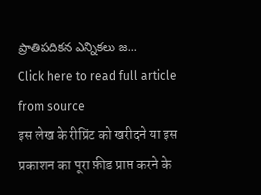ప్రాతిపదికన ఎన్నికలు జ...
Click here to read full article from source
इस लेख के रीप्रिंट को खरीदने या इस प्रकाशन का पूरा फ़ीड प्राप्त करने के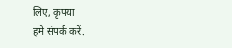लिए, कृपया
हमे संपर्क करें.